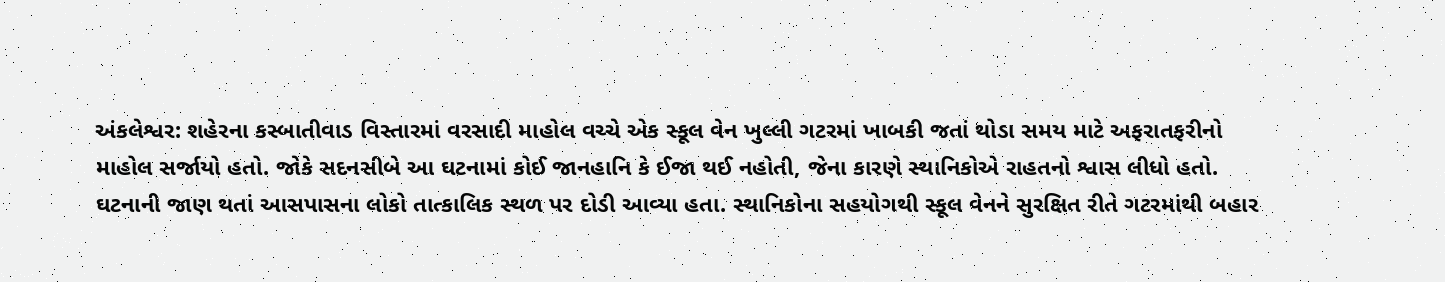અંકલેશ્વર: શહેરના કસ્બાતીવાડ વિસ્તારમાં વરસાદી માહોલ વચ્ચે એક સ્કૂલ વેન ખુલ્લી ગટરમાં ખાબકી જતાં થોડા સમય માટે અફરાતફરીનો માહોલ સર્જાયો હતો. જોકે સદનસીબે આ ઘટનામાં કોઈ જાનહાનિ કે ઈજા થઈ નહોતી, જેના કારણે સ્થાનિકોએ રાહતનો શ્વાસ લીધો હતો.
ઘટનાની જાણ થતાં આસપાસના લોકો તાત્કાલિક સ્થળ પર દોડી આવ્યા હતા. સ્થાનિકોના સહયોગથી સ્કૂલ વેનને સુરક્ષિત રીતે ગટરમાંથી બહાર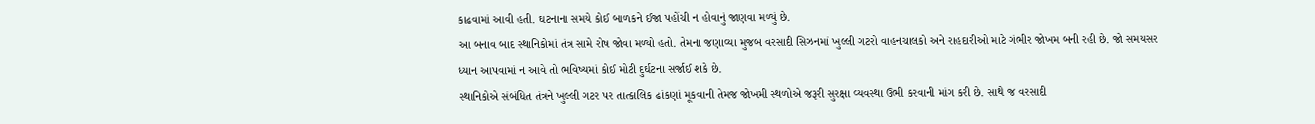કાઢવામાં આવી હતી. ઘટનાના સમયે કોઈ બાળકને ઈજા પહોંચી ન હોવાનું જાણવા મળ્યું છે.
આ બનાવ બાદ સ્થાનિકોમાં તંત્ર સામે રોષ જોવા મળ્યો હતો. તેમના જણાવ્યા મુજબ વરસાદી સિઝનમાં ખુલ્લી ગટરો વાહનચાલકો અને રાહદારીઓ માટે ગંભીર જોખમ બની રહી છે. જો સમયસર ધ્યાન આપવામાં ન આવે તો ભવિષ્યમાં કોઈ મોટી દુર્ઘટના સર્જાઈ શકે છે.
સ્થાનિકોએ સંબંધિત તંત્રને ખુલ્લી ગટર પર તાત્કાલિક ઢાંકણાં મૂકવાની તેમજ જોખમી સ્થળોએ જરૂરી સુરક્ષા વ્યવસ્થા ઉભી કરવાની માંગ કરી છે. સાથે જ વરસાદી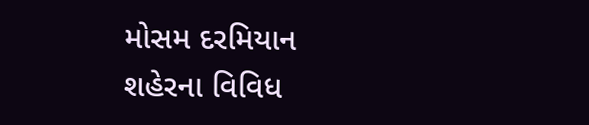મોસમ દરમિયાન શહેરના વિવિધ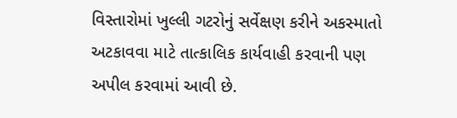વિસ્તારોમાં ખુલ્લી ગટરોનું સર્વેક્ષણ કરીને અકસ્માતો અટકાવવા માટે તાત્કાલિક કાર્યવાહી કરવાની પણ અપીલ કરવામાં આવી છે.